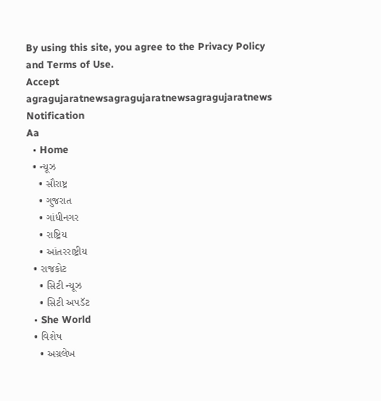By using this site, you agree to the Privacy Policy and Terms of Use.
Accept
agragujaratnewsagragujaratnewsagragujaratnews
Notification
Aa
  • Home
  • ન્યૂઝ
    • સૌરાષ્ટ્ર
    • ગુજરાત
    • ગાંધીનગર
    • રાષ્ટ્રિય
    • આંતરરાષ્ટ્રીય
  • રાજકોટ
    • સિટી ન્યૂઝ
    • સિટી અપડૅટ
  • She World
  • વિશેષ
    • અગ્રલેખ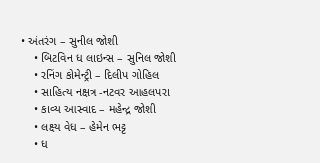• અંતરંગ – સુનીલ જોશી
    • બિટવિન ધ લાઇન્સ – સુનિલ જોશી
    • રનિંગ કોમેન્ટ્રી – દિલીપ ગોહિલ
    • સાહિત્ય નક્ષત્ર -નટવર આહલપરા
    • કાવ્ય આસ્વાદ – મહેન્દ્ર જોશી
    • લક્ષ્ય વેધ – હેમેન ભટ્ટ
    • ધ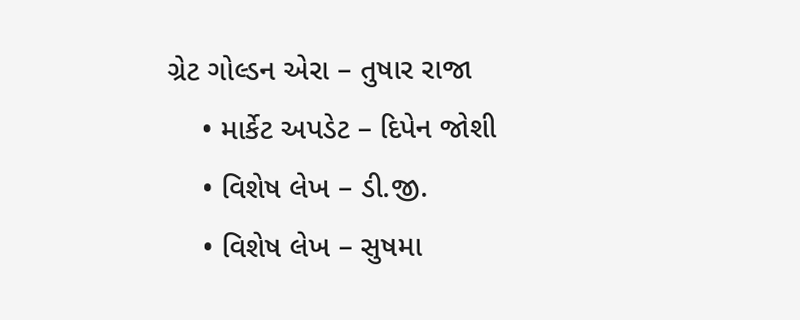ગ્રેટ ગોલ્ડન એરા – તુષાર રાજા
    • માર્કેટ અપડેટ – દિપેન જોશી
    • વિશેષ લેખ – ડી.જી.
    • વિશેષ લેખ – સુષમા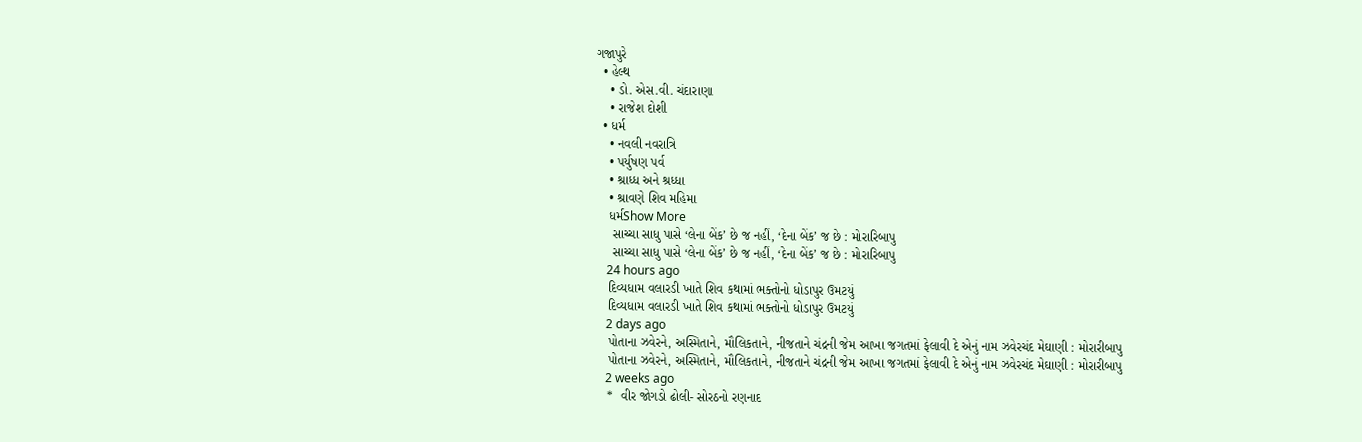ગજાપુરે
  • હેલ્થ
    • ડો. એસ.વી. ચંદારાણા
    • રાજેશ દોશી
  • ધર્મ
    • નવલી નવરાત્રિ
    • પર્યુષણ પર્વ
    • શ્રાધ્ધ અને શ્રધ્ધા
    • શ્રાવણે શિવ મહિમા
    ધર્મShow More
     સાચ્ચા સાધુ પાસે ‘લેના બેંક’ છે જ નહીં, ‘દેના બેંક’ જ છે : મોરારિબાપુ
     સાચ્ચા સાધુ પાસે ‘લેના બેંક’ છે જ નહીં, ‘દેના બેંક’ જ છે : મોરારિબાપુ
    24 hours ago
    દિવ્યધામ વલારડી ખાતે શિવ કથામાં ભક્તોનો ધોડાપુર ઉમટયું
    દિવ્યધામ વલારડી ખાતે શિવ કથામાં ભક્તોનો ધોડાપુર ઉમટયું
    2 days ago
    પોતાના ઝવેરને, અસ્મિતાને, મૌલિકતાને, નીજતાને ચંદ્રની જેમ આખા જગતમાં ફેલાવી દે એનું નામ ઝવેરચંદ મેઘાણી : મોરારીબાપુ
    પોતાના ઝવેરને, અસ્મિતાને, મૌલિકતાને, નીજતાને ચંદ્રની જેમ આખા જગતમાં ફેલાવી દે એનું નામ ઝવેરચંદ મેઘાણી : મોરારીબાપુ
    2 weeks ago
    *  વીર જોગડો ઢોલી- સોરઠનો રણનાદ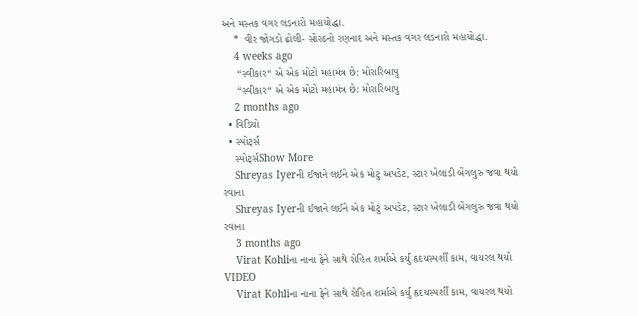અને મસ્તક વગર લડનારો મહાયોદ્ધા.
    *  વીર જોગડો ઢોલી- સોરઠનો રણનાદ અને મસ્તક વગર લડનારો મહાયોદ્ધા.
    4 weeks ago
     “સ્વીકાર“ એ એક મોટો મહામંત્ર છે: મોરારિબાપુ
     “સ્વીકાર“ એ એક મોટો મહામંત્ર છે: મોરારિબાપુ
    2 months ago
  • વિડિયો
  • સ્પોર્ટ્સ
    સ્પોર્ટ્સShow More
    Shreyas Iyerની ઈજાને લઈને એક મોટું અપડેટ, સ્ટાર ખેલાડી બેંગલુરુ જવા થયો રવાના
    Shreyas Iyerની ઈજાને લઈને એક મોટું અપડેટ, સ્ટાર ખેલાડી બેંગલુરુ જવા થયો રવાના
    3 months ago
    Virat Kohliના નાના ફેને સાથે રોહિત શર્માએ કર્યું હૃદયસ્પર્શી કામ, વાયરલ થયો VIDEO
    Virat Kohliના નાના ફેને સાથે રોહિત શર્માએ કર્યું હૃદયસ્પર્શી કામ, વાયરલ થયો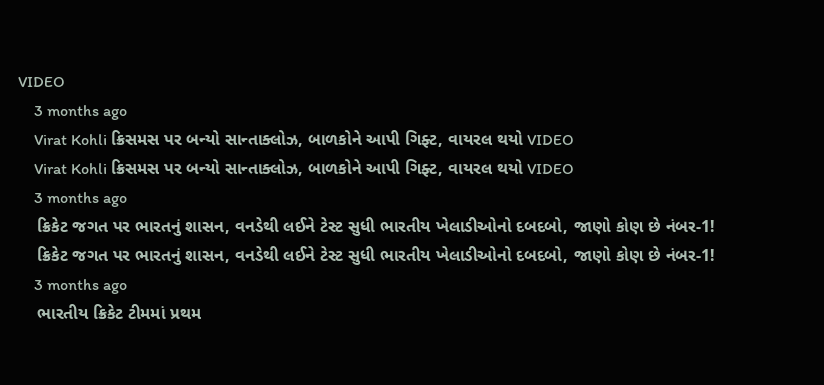VIDEO
    3 months ago
    Virat Kohli ક્રિસમસ પર બન્યો સાન્તાક્લોઝ, બાળકોને આપી ગિફ્ટ, વાયરલ થયો VIDEO
    Virat Kohli ક્રિસમસ પર બન્યો સાન્તાક્લોઝ, બાળકોને આપી ગિફ્ટ, વાયરલ થયો VIDEO
    3 months ago
    ક્રિકેટ જગત પર ભારતનું શાસન, વનડેથી લઈને ટેસ્ટ સુધી ભારતીય ખેલાડીઓનો દબદબો, જાણો કોણ છે નંબર-1!
    ક્રિકેટ જગત પર ભારતનું શાસન, વનડેથી લઈને ટેસ્ટ સુધી ભારતીય ખેલાડીઓનો દબદબો, જાણો કોણ છે નંબર-1!
    3 months ago
    ભારતીય ક્રિકેટ ટીમમાં પ્રથમ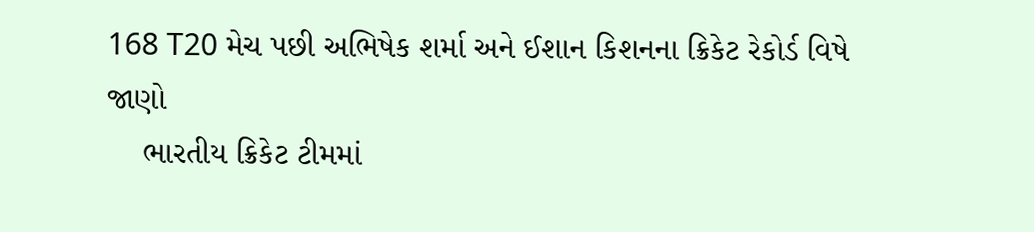168 T20 મેચ પછી અભિષેક શર્મા અને ઈશાન કિશનના ક્રિકેટ રેકોર્ડ વિષે જાણો
    ભારતીય ક્રિકેટ ટીમમાં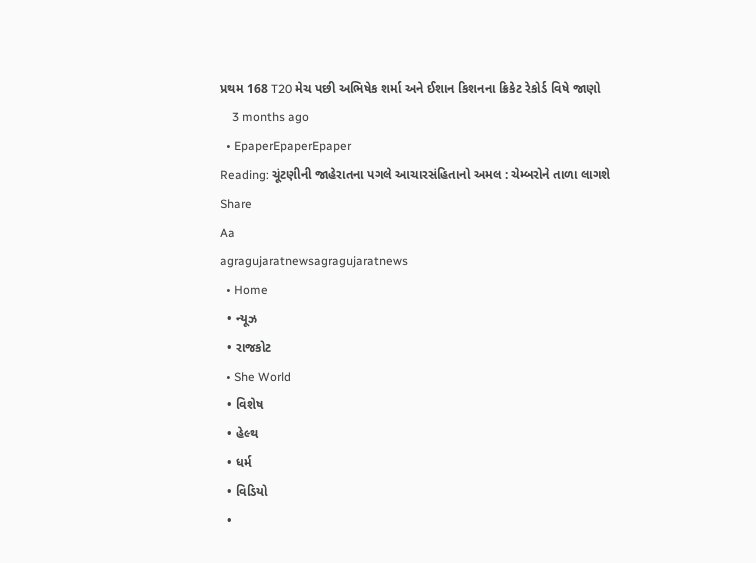પ્રથમ 168 T20 મેચ પછી અભિષેક શર્મા અને ઈશાન કિશનના ક્રિકેટ રેકોર્ડ વિષે જાણો
    3 months ago
  • EpaperEpaperEpaper
Reading: ચૂંટણીની જાહેરાતના પગલે આચારસંહિતાનો અમલ : ચેમ્બરોને તાળા લાગશે
Share
Aa
agragujaratnewsagragujaratnews
  • Home
  • ન્યૂઝ
  • રાજકોટ
  • She World
  • વિશેષ
  • હેલ્થ
  • ધર્મ
  • વિડિયો
  •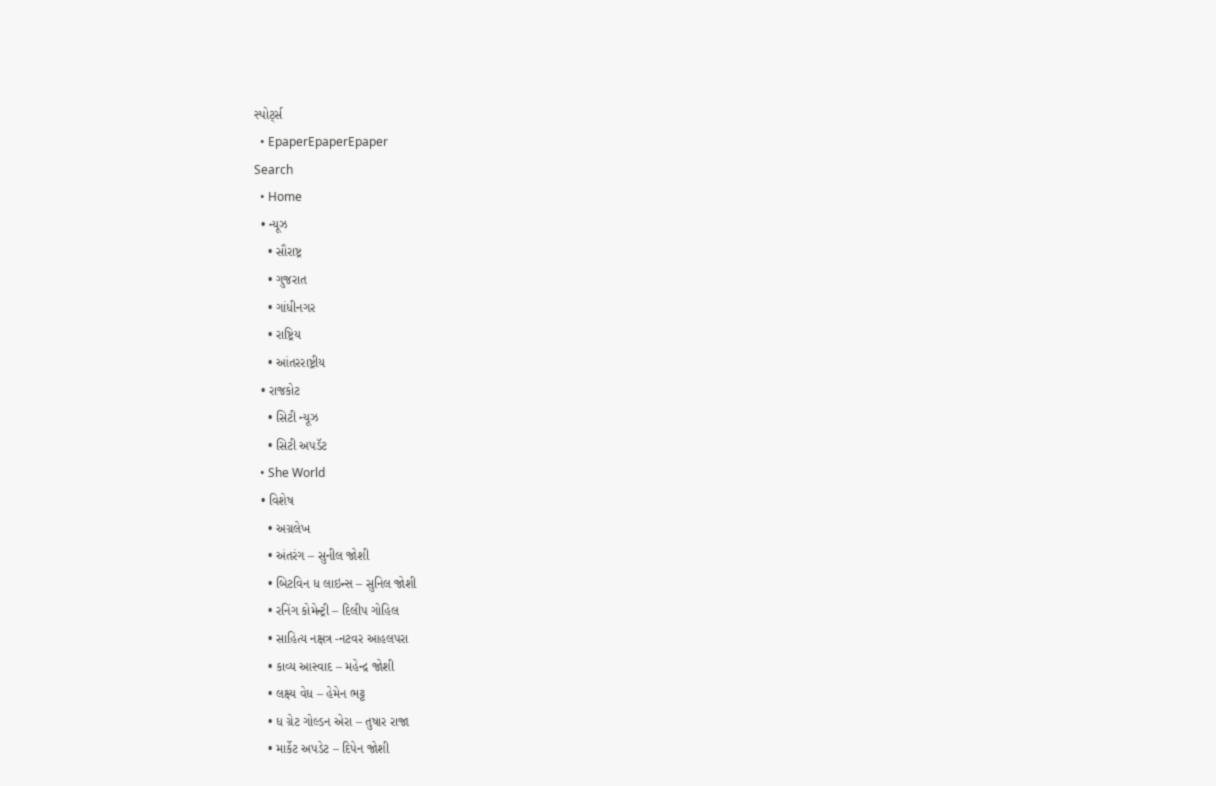સ્પોર્ટ્સ
  • EpaperEpaperEpaper
Search
  • Home
  • ન્યૂઝ
    • સૌરાષ્ટ્ર
    • ગુજરાત
    • ગાંધીનગર
    • રાષ્ટ્રિય
    • આંતરરાષ્ટ્રીય
  • રાજકોટ
    • સિટી ન્યૂઝ
    • સિટી અપડૅટ
  • She World
  • વિશેષ
    • અગ્રલેખ
    • અંતરંગ – સુનીલ જોશી
    • બિટવિન ધ લાઇન્સ – સુનિલ જોશી
    • રનિંગ કોમેન્ટ્રી – દિલીપ ગોહિલ
    • સાહિત્ય નક્ષત્ર -નટવર આહલપરા
    • કાવ્ય આસ્વાદ – મહેન્દ્ર જોશી
    • લક્ષ્ય વેધ – હેમેન ભટ્ટ
    • ધ ગ્રેટ ગોલ્ડન એરા – તુષાર રાજા
    • માર્કેટ અપડેટ – દિપેન જોશી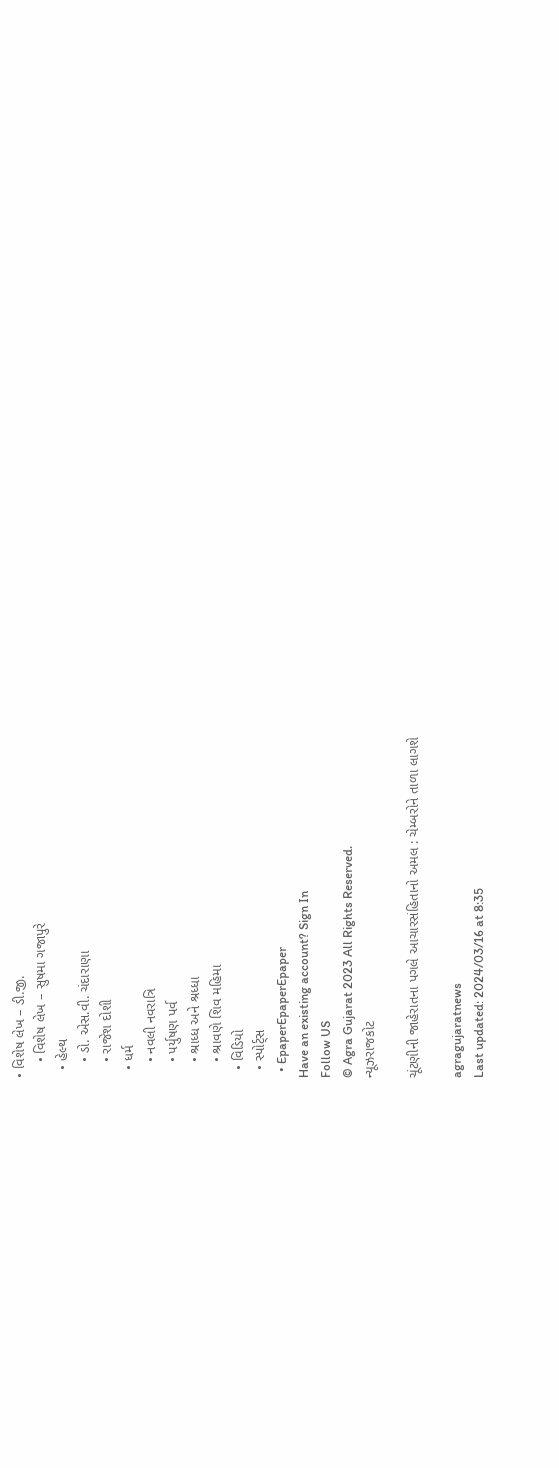• વિશેષ લેખ – ડી.જી.
    • વિશેષ લેખ – સુષમા ગજાપુરે
  • હેલ્થ
    • ડો. એસ.વી. ચંદારાણા
    • રાજેશ દોશી
  • ધર્મ
    • નવલી નવરાત્રિ
    • પર્યુષણ પર્વ
    • શ્રાધ્ધ અને શ્રધ્ધા
    • શ્રાવણે શિવ મહિમા
  • વિડિયો
  • સ્પોર્ટ્સ
  • EpaperEpaperEpaper
Have an existing account? Sign In
Follow US
© Agra Gujarat 2023 All Rights Reserved.
ન્યૂઝરાજકોટ

ચૂંટણીની જાહેરાતના પગલે આચારસંહિતાનો અમલ : ચેમ્બરોને તાળા લાગશે

agragujaratnews
Last updated: 2024/03/16 at 8:35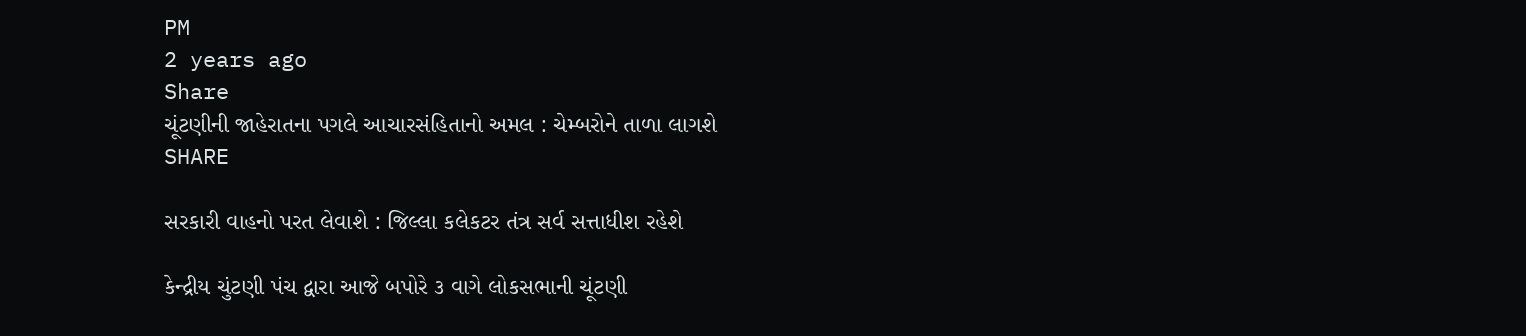PM
2 years ago
Share
ચૂંટણીની જાહેરાતના પગલે આચારસંહિતાનો અમલ : ચેમ્બરોને તાળા લાગશે
SHARE

સરકારી વાહનો પરત લેવાશે : જિલ્લા કલેકટર તંત્ર સર્વ સત્તાધીશ રહેશે

કેન્દ્રીય ચુંટણી પંચ દ્વારા આજે બપોરે ૩ વાગે લોકસભાની ચૂંટણી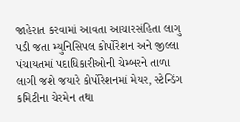જાહેરાત કરવામાં આવતા આચારસંહિતા લાગુ પડી જતા મ્યુનિસિપલ કોર્પોરેશન અને જીલ્લા પંચાયતમાં પદાધિકારીઓની ચેમ્બરને તાળા લાગી જશે જયારે કોર્પોરેશનમાં મેયર, સ્ટેન્ડિંગ કમિટીના ચેરમેન તથા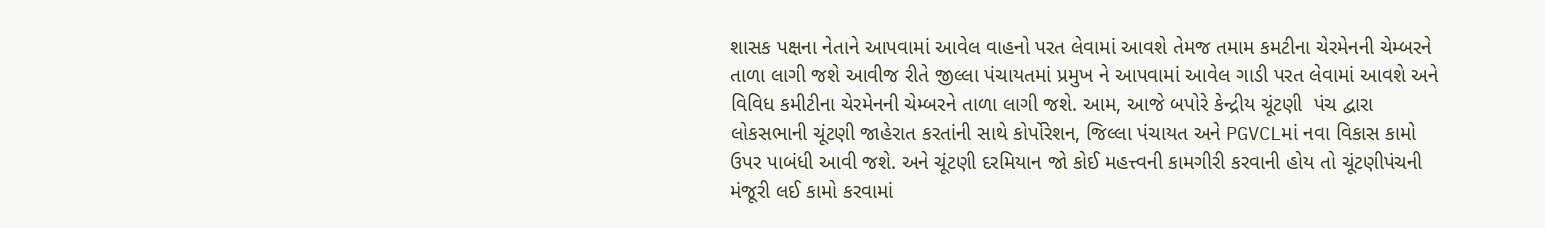શાસક પક્ષના નેતાને આપવામાં આવેલ વાહનો પરત લેવામાં આવશે તેમજ તમામ કમટીના ચેરમેનની ચેમ્બરને તાળા લાગી જશે આવીજ રીતે જીલ્લા પંચાયતમાં પ્રમુખ ને આપવામાં આવેલ ગાડી પરત લેવામાં આવશે અને વિવિધ કમીટીના ચેરમેનની ચેમ્બરને તાળા લાગી જશે. આમ, આજે બપોરે કેન્દ્રીય ચૂંટણી  પંચ દ્વારા લોકસભાની ચૂંટણી જાહેરાત કરતાંની સાથે કોર્પોરેશન, જિલ્લા પંચાયત અને PGVCLમાં નવા વિકાસ કામો ઉપર પાબંધી આવી જશે. અને ચૂંટણી દરમિયાન જો કોઈ મહત્ત્વની કામગીરી કરવાની હોય તો ચૂંટણીપંચની મંજૂરી લઈ કામો કરવામાં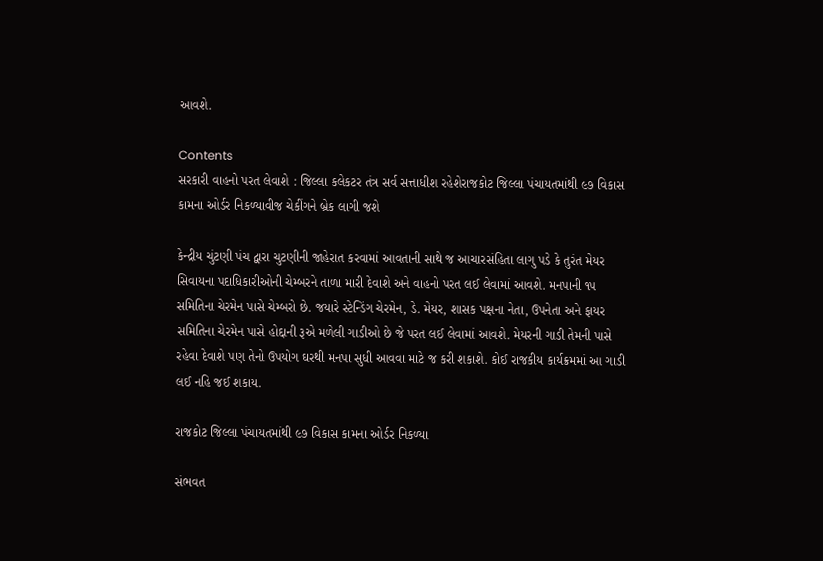આવશે.

Contents
સરકારી વાહનો પરત લેવાશે : જિલ્લા કલેકટર તંત્ર સર્વ સત્તાધીશ રહેશેરાજકોટ જિલ્લા પંચાયતમાંથી ૯૭ વિકાસ કામના ઓર્ડર નિકળ્યાવીજ ચેકીંગને બ્રેક લાગી જશે

કેન્દ્રીય ચુંટણી પંચ દ્વારા ચુટણીની જાહેરાત કરવામાં આવતાની સાથે જ આચારસંહિતા લાગુ પડે કે તુરંત મેયર સિવાયના પદાધિકારીઓની ચેમ્બરને તાળા મારી દેવાશે અને વાહનો પરત લઈ લેવામાં આવશે. મનપાની ૧૫ સમિતિના ચેરમેન પાસે ચેમ્બરો છે. જયારે સ્ટેન્ડિંગ ચેરમેન, ડે. મેયર, શાસક પક્ષના નેતા, ઉપનેતા અને ફાયર સમિતિના ચેરમેન પાસે હોદ્દાની રૂએ મળેલી ગાડીઓ છે જે પરત લઈ લેવામાં આવશે. મેયરની ગાડી તેમની પાસે રહેવા દેવાશે પણ તેનો ઉપયોગ ઘરથી મનપા સુધી આવવા માટે જ કરી શકાશે. કોઈ રાજકીય કાર્યક્રમમાં આ ગાડી લઈ નહિ જઈ શકાય.

રાજકોટ જિલ્લા પંચાયતમાંથી ૯૭ વિકાસ કામના ઓર્ડર નિકળ્યા

સંભવત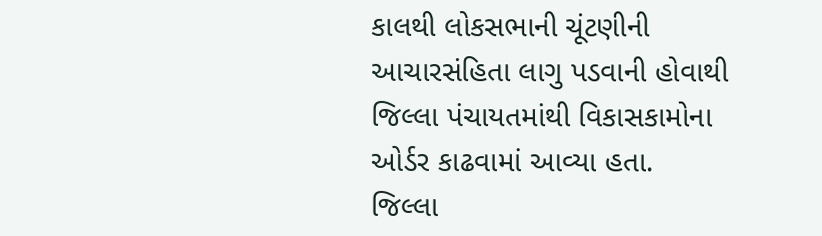કાલથી લોકસભાની ચૂંટણીની આચારસંહિતા લાગુ પડવાની હોવાથી જિલ્લા પંચાયતમાંથી વિકાસકામોના ઓર્ડર કાઢવામાં આવ્યા હતા. જિલ્લા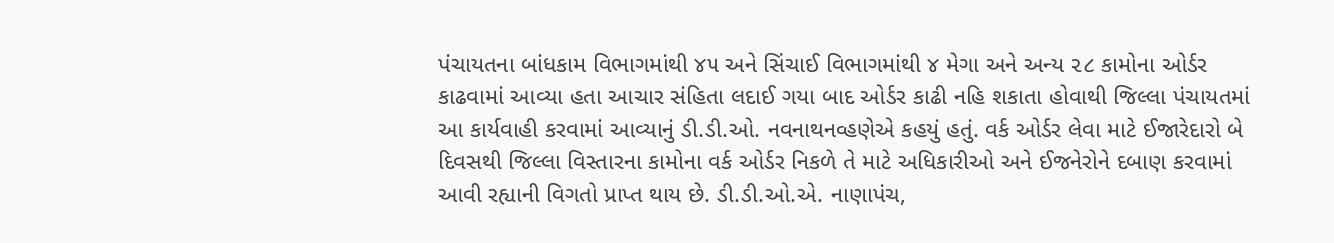પંચાયતના બાંધકામ વિભાગમાંથી ૪૫ અને સિંચાઈ વિભાગમાંથી ૪ મેગા અને અન્ય ૨૮ કામોના ઓર્ડર કાઢવામાં આવ્યા હતા આચાર સંહિતા લદાઈ ગયા બાદ ઓર્ડર કાઢી નહિ શકાતા હોવાથી જિલ્લા પંચાયતમાં આ કાર્યવાહી કરવામાં આવ્યાનું ડી.ડી.ઓ. નવનાથનવ્હણેએ કહયું હતું. વર્ક ઓર્ડર લેવા માટે ઈજારેદારો બે દિવસથી જિલ્લા વિસ્તારના કામોના વર્ક ઓર્ડર નિકળે તે માટે અધિકારીઓ અને ઈજનેરોને દબાણ કરવામાં આવી રહ્યાની વિગતો પ્રાપ્ત થાય છે. ડી.ડી.ઓ.એ. નાણાપંચ,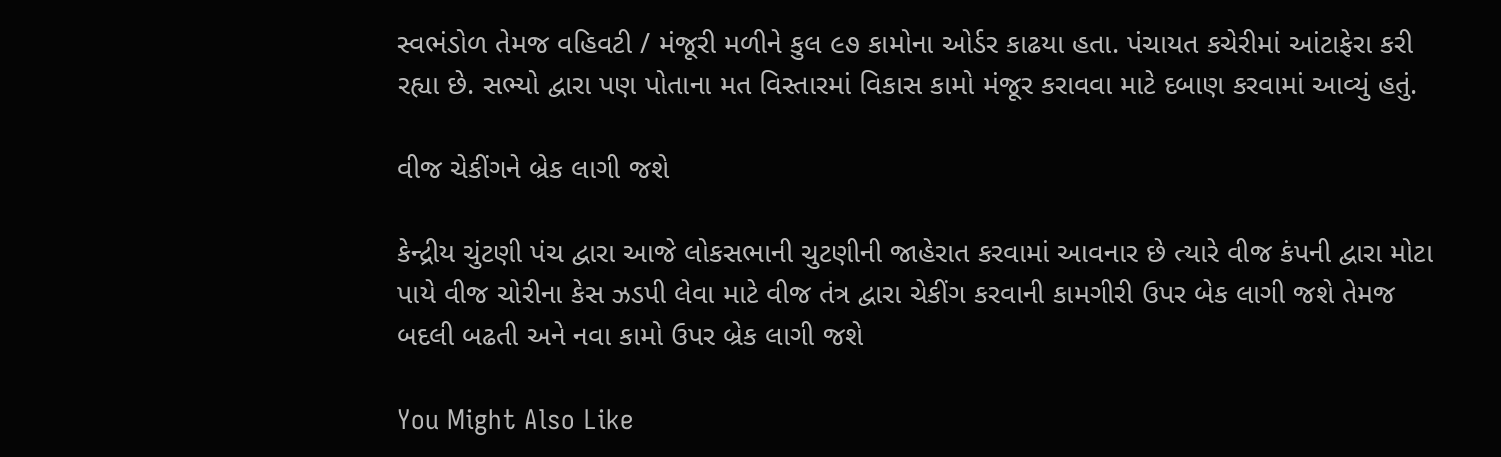સ્વભંડોળ તેમજ વહિવટી / મંજૂરી મળીને કુલ ૯૭ કામોના ઓર્ડર કાઢયા હતા. પંચાયત કચેરીમાં આંટાફેરા કરી રહ્યા છે. સભ્યો દ્વારા પણ પોતાના મત વિસ્તારમાં વિકાસ કામો મંજૂર કરાવવા માટે દબાણ કરવામાં આવ્યું હતું.

વીજ ચેકીંગને બ્રેક લાગી જશે

કેન્દ્રીય ચુંટણી પંચ દ્વારા આજે લોકસભાની ચુટણીની જાહેરાત કરવામાં આવનાર છે ત્યારે વીજ કંપની દ્વારા મોટા પાયે વીજ ચોરીના કેસ ઝડપી લેવા માટે વીજ તંત્ર દ્વારા ચેકીંગ કરવાની કામગીરી ઉપર બેક લાગી જશે તેમજ બદલી બઢતી અને નવા કામો ઉપર બ્રેક લાગી જશે

You Might Also Like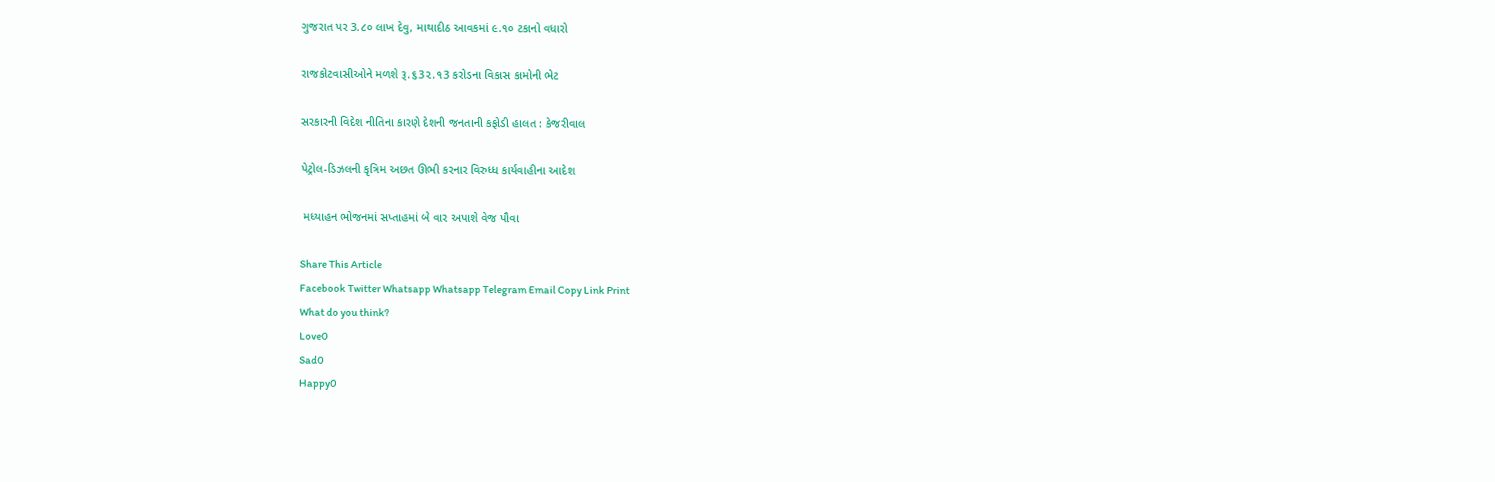ગુજરાત પર 3.૮૦ લાખ દેવુ, માથાદીઠ આવકમાં ૯.૧૦ ટકાનો વધારો

રાજકોટવાસીઓને મળશે રૂ.૬3૨.૧3 કરોડના વિકાસ કામોની ભેટ

સરકારની વિદેશ નીતિના કારણે દેશની જનતાની કફોડી હાલત : કેજરીવાલ

પેટ્રોલ-ડિઝલની કૃત્રિમ અછત ઊભી કરનાર વિરુધ્ધ કાર્યવાહીના આદેશ

 મધ્યાહન ભોજનમાં સપ્તાહમાં બે વાર અપાશે વેજ પૌવા

Share This Article
Facebook Twitter Whatsapp Whatsapp Telegram Email Copy Link Print
What do you think?
Love0
Sad0
Happy0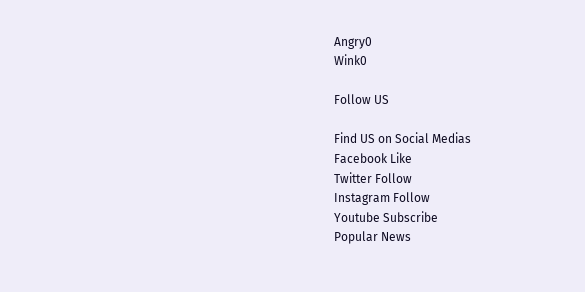Angry0
Wink0

Follow US

Find US on Social Medias
Facebook Like
Twitter Follow
Instagram Follow
Youtube Subscribe
Popular News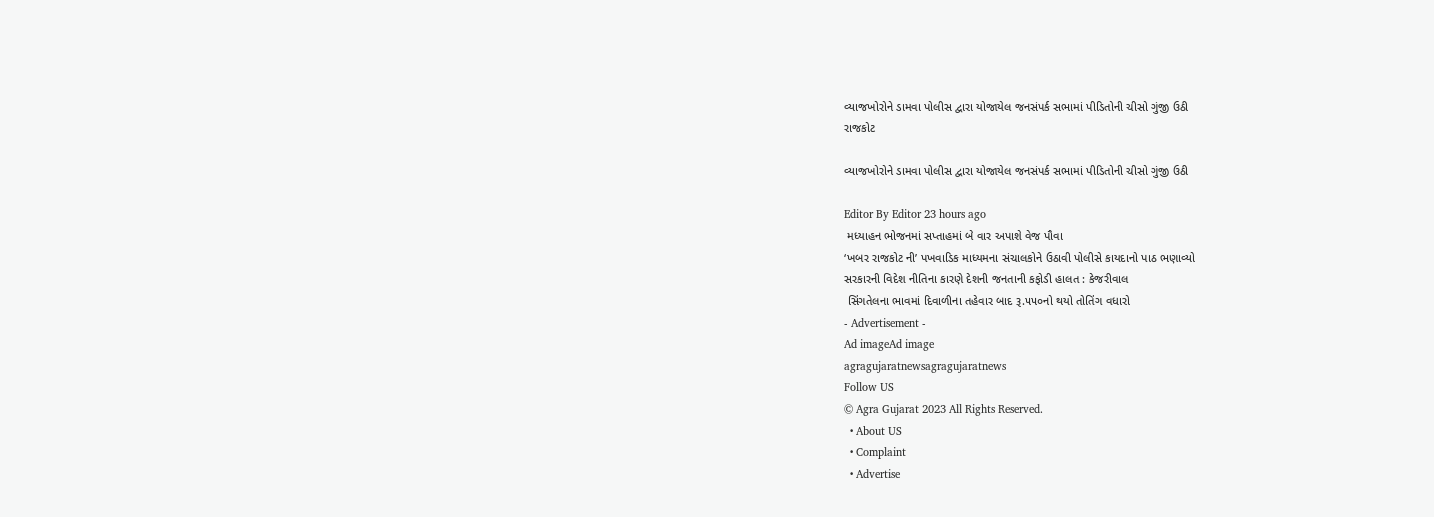વ્યાજખોરોને ડામવા પોલીસ દ્વારા યોજાયેલ જનસંપર્ક સભામાં પીડિતોની ચીસો ગુંજી ઉઠી
રાજકોટ

વ્યાજખોરોને ડામવા પોલીસ દ્વારા યોજાયેલ જનસંપર્ક સભામાં પીડિતોની ચીસો ગુંજી ઉઠી

Editor By Editor 23 hours ago
 મધ્યાહન ભોજનમાં સપ્તાહમાં બે વાર અપાશે વેજ પૌવા
‘ખબર રાજકોટ ની’ પખવાડિક માધ્યમના સંચાલકોને ઉઠાવી પોલીસે કાયદાનો પાઠ ભણાવ્યો
સરકારની વિદેશ નીતિના કારણે દેશની જનતાની કફોડી હાલત : કેજરીવાલ
 સિંગતેલના ભાવમાં દિવાળીના તહેવાર બાદ રૂ.૫૫૦નો થયો તોતિંગ વધારો
- Advertisement -
Ad imageAd image
agragujaratnewsagragujaratnews
Follow US
© Agra Gujarat 2023 All Rights Reserved.
  • About US
  • Complaint
  • Advertise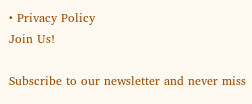• Privacy Policy
Join Us!

Subscribe to our newsletter and never miss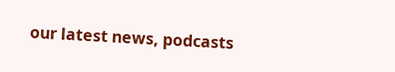our latest news, podcasts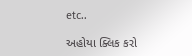etc..

અહોયા ક્લિક કરો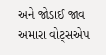અને જોડાઈ જાવ અમારા વોટ્સએપ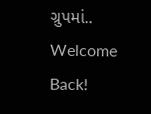ગ્રુપમાં..
Welcome Back!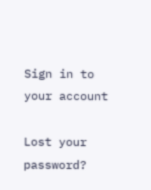Sign in to your account

Lost your password?